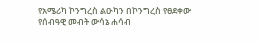የአሜሪካ ኮንግረስ ልዑካን በኮንግረስ የፀደቀው የሰብዓዊ መብት ውሳኔ ሐሳብ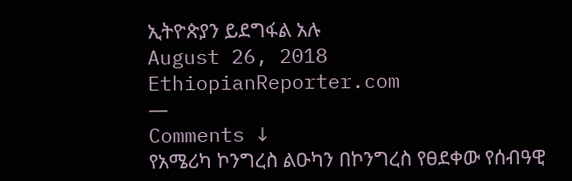ኢትዮጵያን ይደግፋል አሉ
August 26, 2018
EthiopianReporter.com
—
Comments ↓
የአሜሪካ ኮንግረስ ልዑካን በኮንግረስ የፀደቀው የሰብዓዊ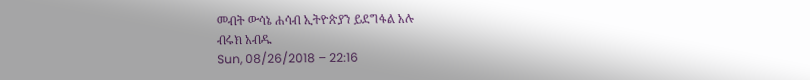መብት ውሳኔ ሐሳብ ኢትዮጵያን ይደግፋል አሉ
ብሩክ አብዱ
Sun, 08/26/2018 – 22:16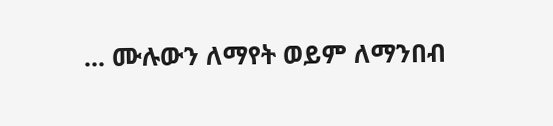... ሙሉውን ለማየት ወይም ለማንበብ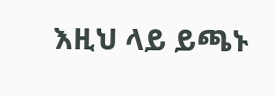እዚህ ላይ ይጫኑ